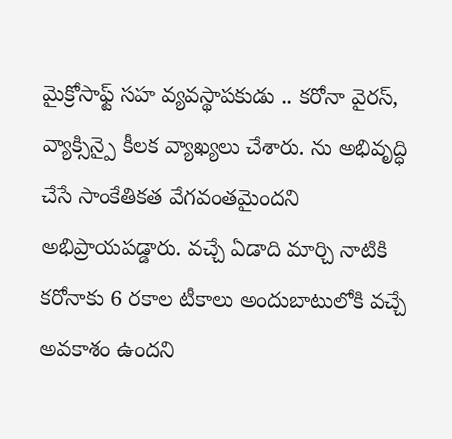మైక్రోసాఫ్ట్ సహ వ్యవస్థాపకుడు .. కరోనా వైరస్, వ్యాక్సిన్పై కీలక వ్యాఖ్యలు చేశారు. ను అభివృద్ధి చేసే సాంకేతికత వేగవంతమైందని అభిప్రాయపడ్డారు. వచ్చే ఏడాది మార్చి నాటికి కరోనాకు 6 రకాల టీకాలు అందుబాటులోకి వచ్చే అవకాశం ఉందని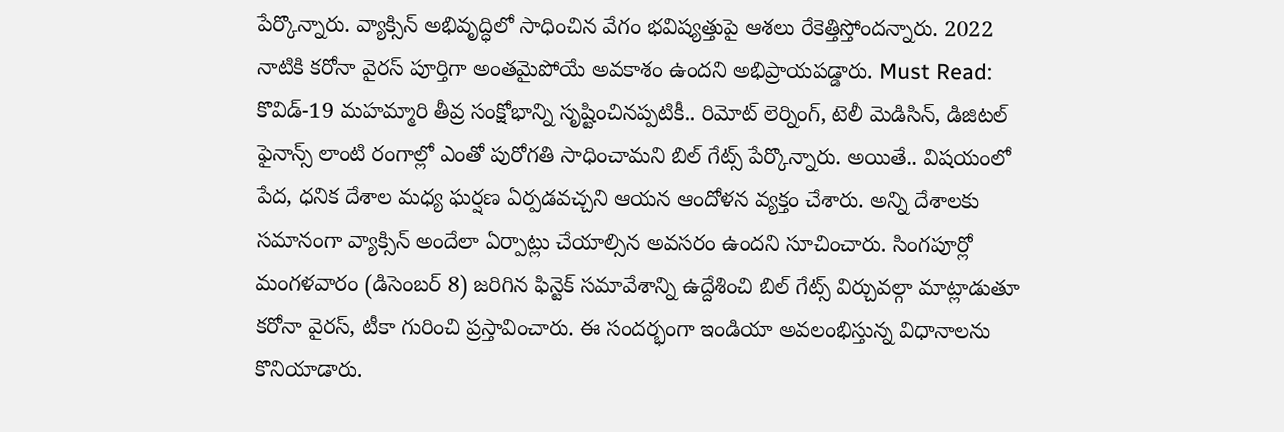పేర్కొన్నారు. వ్యాక్సిన్ అభివృద్ధిలో సాధించిన వేగం భవిష్యత్తుపై ఆశలు రేకెత్తిస్తోందన్నారు. 2022 నాటికి కరోనా వైరస్ పూర్తిగా అంతమైపోయే అవకాశం ఉందని అభిప్రాయపడ్డారు. Must Read: కొవిడ్-19 మహమ్మారి తీవ్ర సంక్షోభాన్ని సృష్టించినప్పటికీ.. రిమోట్ లెర్నింగ్, టెలీ మెడిసిన్, డిజిటల్ ఫైనాన్స్ లాంటి రంగాల్లో ఎంతో పురోగతి సాధించామని బిల్ గేట్స్ పేర్కొన్నారు. అయితే.. విషయంలో పేద, ధనిక దేశాల మధ్య ఘర్షణ ఏర్పడవచ్చని ఆయన ఆందోళన వ్యక్తం చేశారు. అన్ని దేశాలకు సమానంగా వ్యాక్సిన్ అందేలా ఏర్పాట్లు చేయాల్సిన అవసరం ఉందని సూచించారు. సింగపూర్లో మంగళవారం (డిసెంబర్ 8) జరిగిన ఫిన్టెక్ సమావేశాన్ని ఉద్దేశించి బిల్ గేట్స్ విర్చువల్గా మాట్లాడుతూ కరోనా వైరస్, టీకా గురించి ప్రస్తావించారు. ఈ సందర్భంగా ఇండియా అవలంభిస్తున్న విధానాలను కొనియాడారు.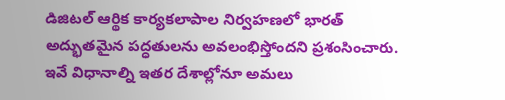డిజిటల్ ఆర్థిక కార్యకలాపాల నిర్వహణలో భారత్ అద్భుతమైన పద్ధతులను అవలంభిస్తోందని ప్రశంసించారు. ఇవే విధానాల్ని ఇతర దేశాల్లోనూ అమలు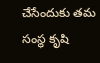చేసేందుకు తమ సంస్థ కృషి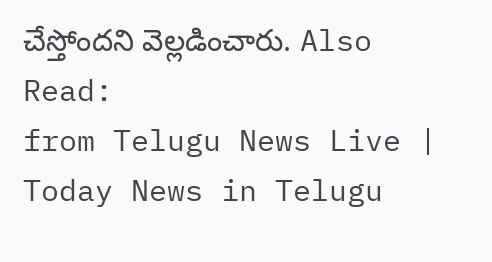చేస్తోందని వెల్లడించారు. Also Read:
from Telugu News Live | Today News in Telugu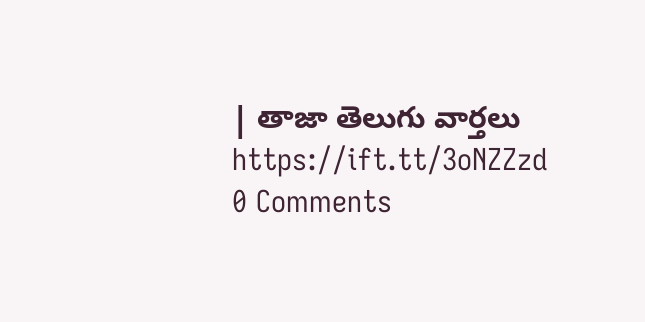| తాజా తెలుగు వార్తలు https://ift.tt/3oNZZzd
0 Comments